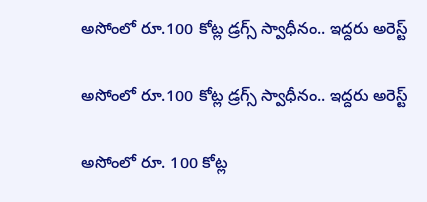అసోంలో రూ.100 కోట్ల డ్రగ్స్ స్వాధీనం.. ఇద్దరు అరెస్ట్

అసోంలో రూ.100 కోట్ల డ్రగ్స్ స్వాధీనం.. ఇద్దరు అరెస్ట్

అసోంలో రూ. 100 కోట్ల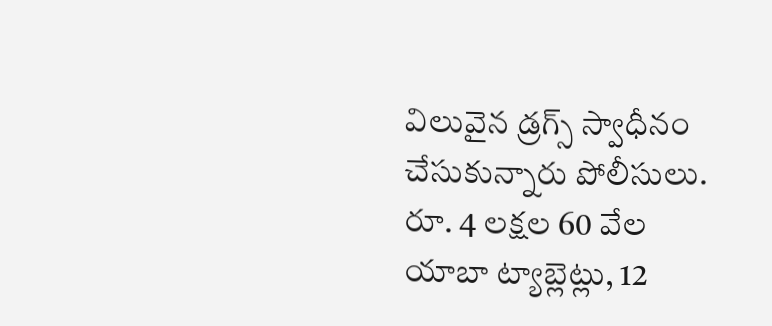విలువైన డ్రగ్స్ స్వాధీనం చేసుకున్నారు పోలీసులు. రూ. 4 లక్షల 60 వేల యాబా ట్యాబ్లెట్లు, 12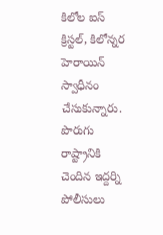కిలోల ఐస్ క్రిస్టల్, కిలోన్నర హెరాయిన్ స్వాధీనం చేసుకున్నారు. పొరుగు రాష్ట్రానికి చెందిన ఇద్దర్ని పోలీసులు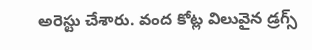అరెస్టు చేశారు. వంద కోట్ల విలువైన డ్రగ్స్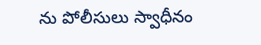ను పోలీసులు స్వాధీనం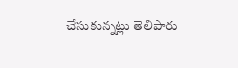చేసుకున్నట్లు తెలిపారు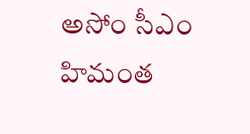అసోం సీఎం హిమంత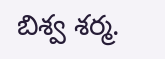బిశ్వ శర్మ.